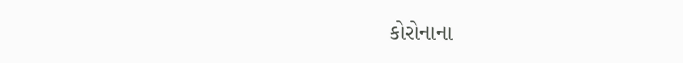કોરોનાના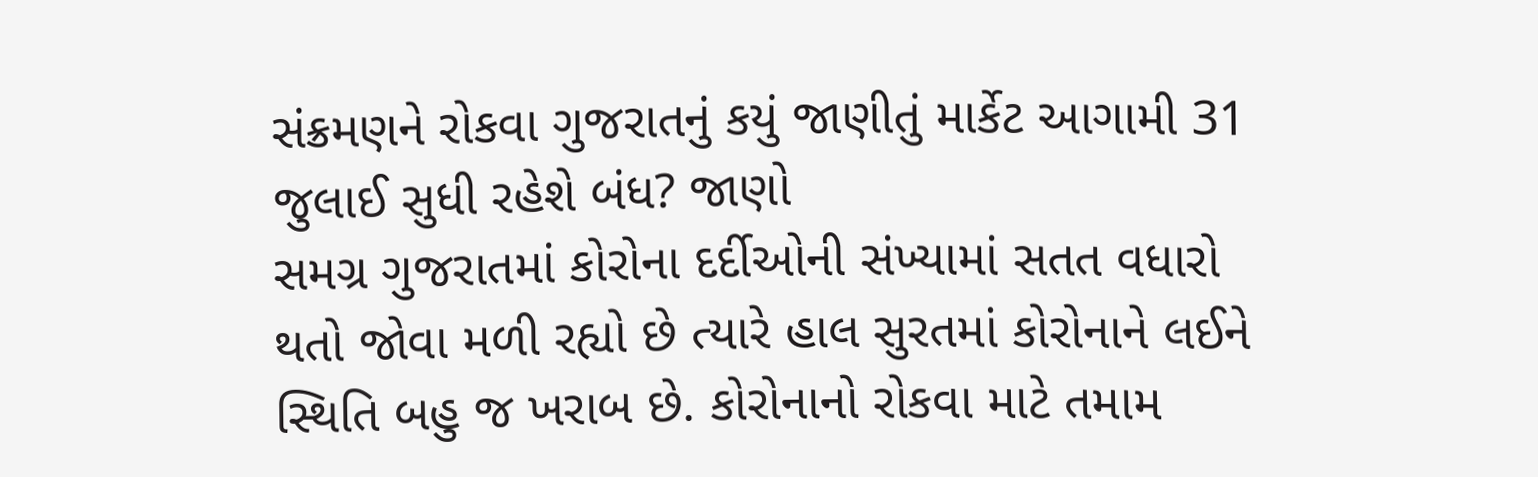સંક્રમણને રોકવા ગુજરાતનું કયું જાણીતું માર્કેટ આગામી 31 જુલાઈ સુધી રહેશે બંધ? જાણો
સમગ્ર ગુજરાતમાં કોરોના દર્દીઓની સંખ્યામાં સતત વધારો થતો જોવા મળી રહ્યો છે ત્યારે હાલ સુરતમાં કોરોનાને લઈને સ્થિતિ બહુ જ ખરાબ છે. કોરોનાનો રોકવા માટે તમામ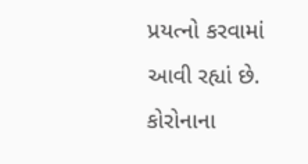પ્રયત્નો કરવામાં આવી રહ્યાં છે. કોરોનાના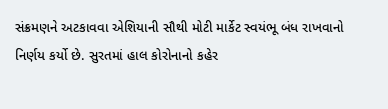સંક્રમણને અટકાવવા એશિયાની સૌથી મોટી માર્કેટ સ્વયંભૂ બંધ રાખવાનો નિર્ણય કર્યો છે. સુરતમાં હાલ કોરોનાનો કહેર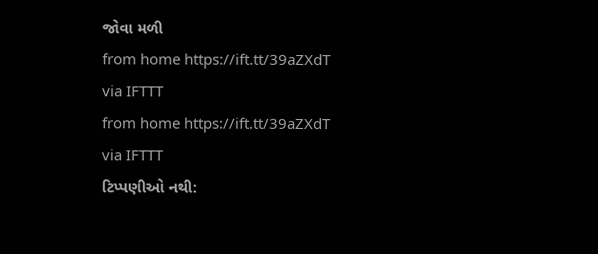જોવા મળી
from home https://ift.tt/39aZXdT
via IFTTT
from home https://ift.tt/39aZXdT
via IFTTT
ટિપ્પણીઓ નથી: